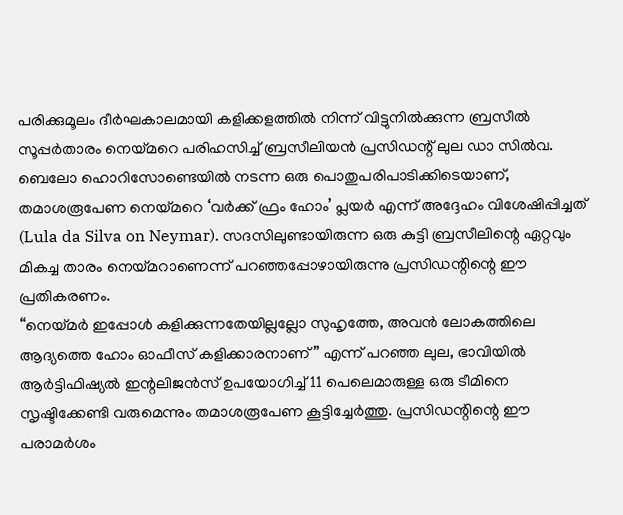പരിക്കുമൂലം ദീർഘകാലമായി കളിക്കളത്തിൽ നിന്ന് വിട്ടുനിൽക്കുന്ന ബ്രസീൽ സൂപ്പർതാരം നെയ്മറെ പരിഹസിച്ച് ബ്രസീലിയൻ പ്രസിഡന്റ് ലുല ഡാ സിൽവ. ബെലോ ഹൊറിസോണ്ടെയിൽ നടന്ന ഒരു പൊതുപരിപാടിക്കിടെയാണ്, തമാശരൂപേണ നെയ്മറെ ‘വർക്ക് ഫ്രം ഹോം’ പ്ലയർ എന്ന് അദ്ദേഹം വിശേഷിപ്പിച്ചത് (Lula da Silva on Neymar). സദസിലുണ്ടായിരുന്ന ഒരു കുട്ടി ബ്രസീലിന്റെ ഏറ്റവും മികച്ച താരം നെയ്മറാണെന്ന് പറഞ്ഞപ്പോഴായിരുന്നു പ്രസിഡന്റിന്റെ ഈ പ്രതികരണം.
“നെയ്മർ ഇപ്പോൾ കളിക്കുന്നതേയില്ലല്ലോ സുഹൃത്തേ, അവൻ ലോകത്തിലെ ആദ്യത്തെ ഹോം ഓഫീസ് കളിക്കാരനാണ്” എന്ന് പറഞ്ഞ ലുല, ഭാവിയിൽ ആർട്ടിഫിഷ്യൽ ഇന്റലിജൻസ് ഉപയോഗിച്ച് 11 പെലെമാരുള്ള ഒരു ടീമിനെ സൃഷ്ടിക്കേണ്ടി വരുമെന്നും തമാശരൂപേണ കൂട്ടിച്ചേർത്തു. പ്രസിഡന്റിന്റെ ഈ പരാമർശം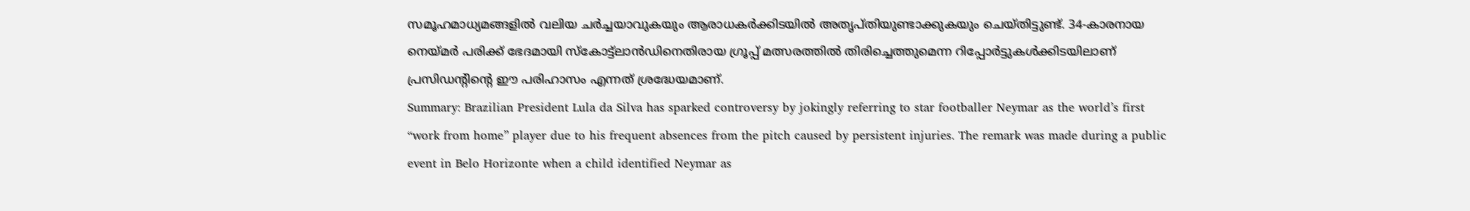സമൂഹമാധ്യമങ്ങളിൽ വലിയ ചർച്ചയാവുകയും ആരാധകർക്കിടയിൽ അതൃപ്തിയുണ്ടാക്കുകയും ചെയ്തിട്ടുണ്ട്. 34-കാരനായ നെയ്മർ പരിക്ക് ഭേദമായി സ്കോട്ട്ലാൻഡിനെതിരായ ഗ്രൂപ്പ് മത്സരത്തിൽ തിരിച്ചെത്തുമെന്ന റിപ്പോർട്ടുകൾക്കിടയിലാണ് പ്രസിഡന്റിന്റെ ഈ പരിഹാസം എന്നത് ശ്രദ്ധേയമാണ്.
Summary: Brazilian President Lula da Silva has sparked controversy by jokingly referring to star footballer Neymar as the world’s first “work from home” player due to his frequent absences from the pitch caused by persistent injuries. The remark was made during a public event in Belo Horizonte when a child identified Neymar as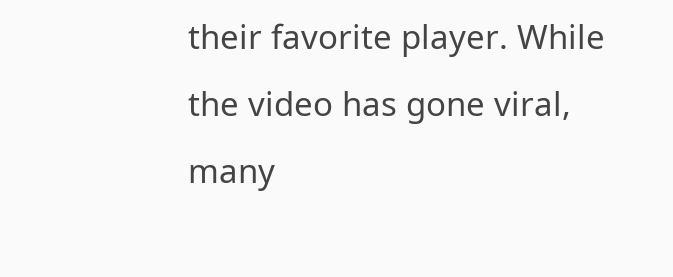their favorite player. While the video has gone viral, many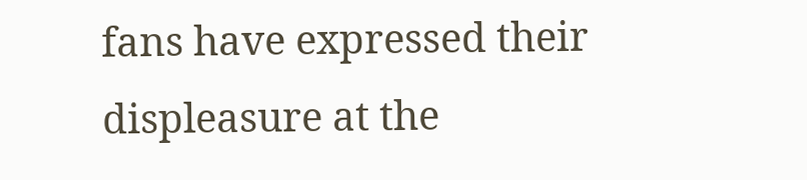fans have expressed their displeasure at the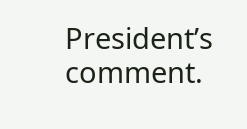President’s comment.